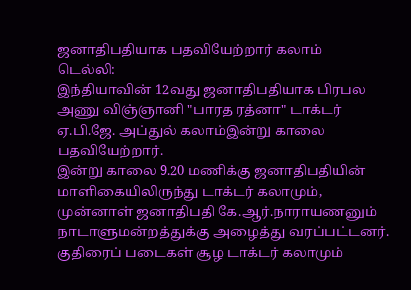ஜனாதிபதியாக பதவியேற்றார் கலாம்
டெல்லி:
இந்தியாவின் 12வது ஜனாதிபதியாக பிரபல அணு விஞ்ஞானி "பாரத ரத்னா" டாக்டர் ஏ.பி.ஜே. அப்துல் கலாம்இன்று காலை பதவியேற்றார்.
இன்று காலை 9.20 மணிக்கு ஜனாதிபதியின் மாளிகையிலிருந்து டாக்டர் கலாமும், முன்னாள் ஜனாதிபதி கே.ஆர்.நாராயணனும் நாடாளுமன்றத்துக்கு அழைத்து வரப்பட்டனர்.
குதிரைப் படைகள் சூழ டாக்டர் கலாமும்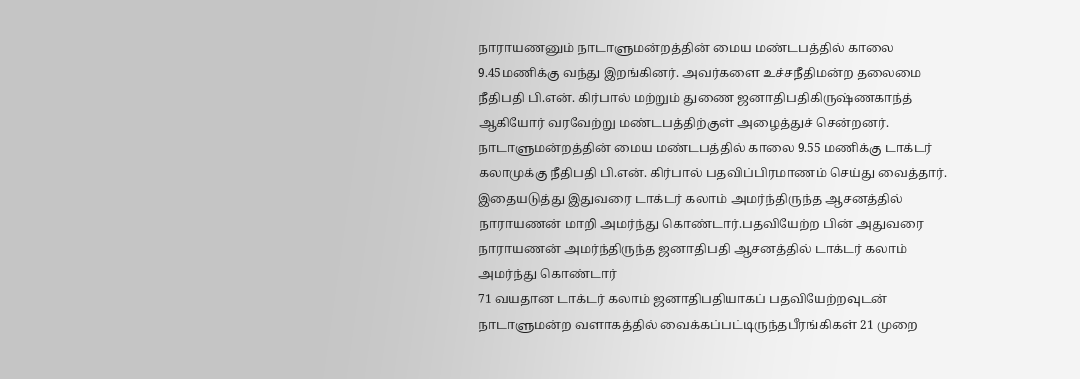நாராயணனும் நாடாளுமன்றத்தின் மைய மண்டபத்தில் காலை 9.45மணிக்கு வந்து இறங்கினர். அவர்களை உச்சநீதிமன்ற தலைமை நீதிபதி பி.என். கிர்பால் மற்றும் துணை ஜனாதிபதிகிருஷ்ணகாந்த் ஆகியோர் வரவேற்று மண்டபத்திற்குள் அழைத்துச் சென்றனர்.
நாடாளுமன்றத்தின் மைய மண்டபத்தில் காலை 9.55 மணிக்கு டாக்டர் கலாமுக்கு நீதிபதி பி.என். கிர்பால் பதவிப்பிரமாணம் செய்து வைத்தார்.
இதையடுத்து இதுவரை டாக்டர் கலாம் அமர்ந்திருந்த ஆசனத்தில் நாராயணன் மாறி அமர்ந்து கொண்டார்.பதவியேற்ற பின் அதுவரை நாராயணன் அமர்ந்திருந்த ஜனாதிபதி ஆசனத்தில் டாக்டர் கலாம் அமர்ந்து கொண்டார்
71 வயதான டாக்டர் கலாம் ஜனாதிபதியாகப் பதவியேற்றவுடன் நாடாளுமன்ற வளாகத்தில் வைக்கப்பட்டிருந்தபீரங்கிகள் 21 முறை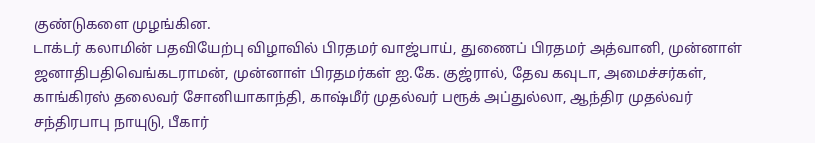குண்டுகளை முழங்கின.
டாக்டர் கலாமின் பதவியேற்பு விழாவில் பிரதமர் வாஜ்பாய், துணைப் பிரதமர் அத்வானி, முன்னாள் ஜனாதிபதிவெங்கடராமன், முன்னாள் பிரதமர்கள் ஐ.கே. குஜ்ரால், தேவ கவுடா, அமைச்சர்கள், காங்கிரஸ் தலைவர் சோனியாகாந்தி, காஷ்மீர் முதல்வர் பரூக் அப்துல்லா, ஆந்திர முதல்வர் சந்திரபாபு நாயுடு, பீகார்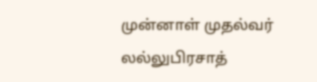முன்னாள் முதல்வர் லல்லுபிரசாத்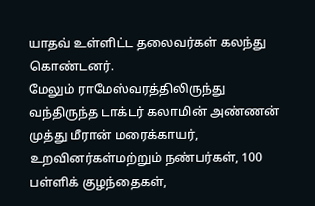யாதவ் உள்ளிட்ட தலைவர்கள் கலந்து கொண்டனர்.
மேலும் ராமேஸ்வரத்திலிருந்து வந்திருந்த டாக்டர் கலாமின் அண்ணன் முத்து மீரான் மரைக்காயர், உறவினர்கள்மற்றும் நண்பர்கள், 100 பள்ளிக் குழந்தைகள்,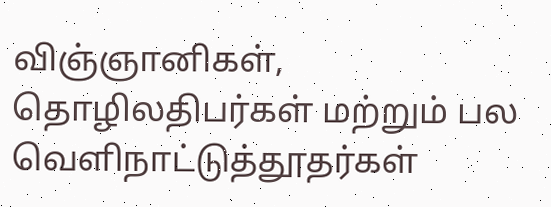விஞ்ஞானிகள், தொழிலதிபர்கள் மற்றும் பல வெளிநாட்டுத்தூதர்கள்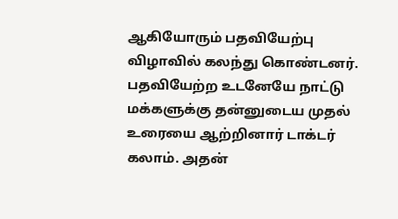ஆகியோரும் பதவியேற்பு விழாவில் கலந்து கொண்டனர்.
பதவியேற்ற உடனேயே நாட்டு மக்களுக்கு தன்னுடைய முதல் உரையை ஆற்றினார் டாக்டர் கலாம். அதன்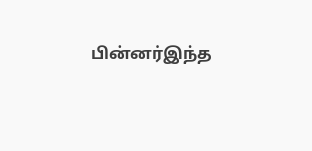பின்னர்இந்த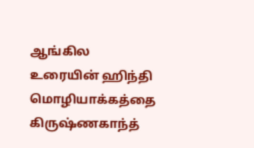ஆங்கில உரையின் ஹிந்தி மொழியாக்கத்தை கிருஷ்ணகாந்த்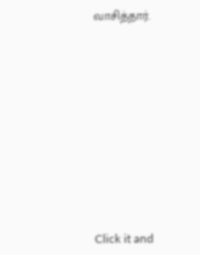வாசித்தார்.












Click it and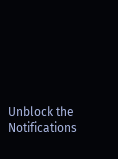Unblock the Notifications